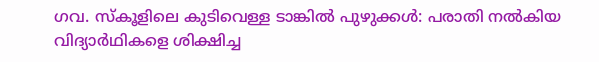ഗവ. സ്കൂളിലെ കുടിവെള്ള ടാങ്കിൽ പുഴുക്കൾ: പരാതി നൽകിയ വിദ്യാർഥികളെ ശിക്ഷിച്ച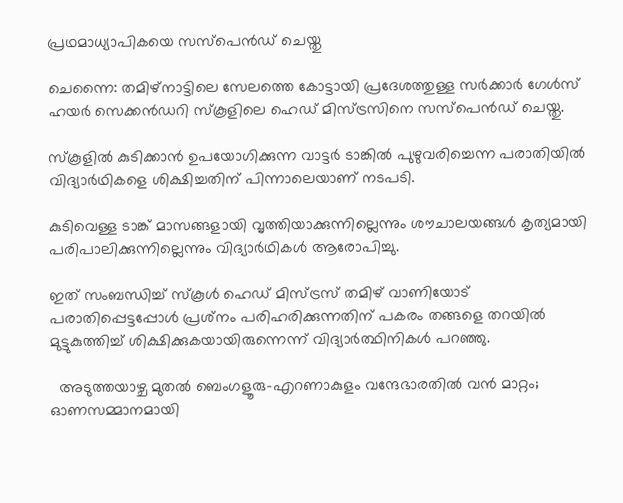പ്രഥമാധ്യാപികയെ സസ്‌പെൻഡ് ചെയ്തു

ചെന്നൈ: തമിഴ്‌നാട്ടിലെ സേലത്തെ കോട്ടായി പ്രദേശത്തുള്ള സർക്കാർ ഗേൾസ് ഹയർ സെക്കൻഡറി സ്‌കൂളിലെ ഹെഡ് മിസ്ട്രസിനെ സസ്‌പെൻഡ് ചെയ്തു.

സ്‌കൂളിൽ കുടിക്കാൻ ഉപയോഗിക്കുന്ന വാട്ടർ ടാങ്കിൽ പുഴുവരിച്ചെന്ന പരാതിയിൽ വിദ്യാർഥികളെ ശിക്ഷിച്ചതിന് പിന്നാലെയാണ് നടപടി.

കുടിവെള്ള ടാങ്ക് മാസങ്ങളായി വൃത്തിയാക്കുന്നില്ലെന്നും ശൗചാലയങ്ങൾ കൃത്യമായി പരിപാലിക്കുന്നില്ലെന്നും വിദ്യാർഥികൾ ആരോപിച്ചു.

ഇത് സംബന്ധിച്ച് സ്‌കൂൾ ഹെഡ് മിസ്ട്രസ് തമിഴ് വാണിയോട് പരാതിപ്പെട്ടപ്പോൾ പ്രശ്‌നം പരിഹരിക്കുന്നതിന് പകരം തങ്ങളെ തറയിൽ മുട്ടുകുത്തിച്ച് ശിക്ഷിക്കുകയായിരുന്നെന്ന് വിദ്യാർത്ഥിനികൾ പറഞ്ഞു.

  അടുത്തയാഴ്ച മുതൽ ബെംഗളൂരു–എറണാകുളം വന്ദേഭാരതിൽ വൻ മാറ്റം;  ഓണസമ്മാനമായി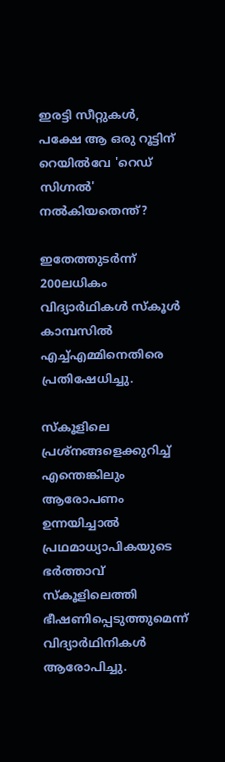ഇരട്ടി സീറ്റുകൾ, പക്ഷേ ആ ഒരു റൂട്ടിന് റെയിൽവേ 'റെഡ് സിഗ്നൽ' നൽകിയതെന്ത്?

ഇതേത്തുടർന്ന് 200ലധികം വിദ്യാർഥികൾ സ്‌കൂൾ കാമ്പസിൽ എച്ച്‌എമ്മിനെതിരെ പ്രതിഷേധിച്ചു.

സ്‌കൂളിലെ പ്രശ്‌നങ്ങളെക്കുറിച്ച് എന്തെങ്കിലും ആരോപണം ഉന്നയിച്ചാൽ പ്രഥമാധ്യാപികയുടെ ഭർത്താവ് സ്‌കൂളിലെത്തി ഭീഷണിപ്പെടുത്തുമെന്ന് വിദ്യാർഥിനികൾ ആരോപിച്ചു.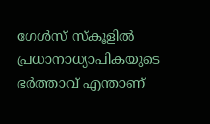ഗേൾസ് സ്കൂളിൽ പ്രധാനാധ്യാപികയുടെ ഭർത്താവ് എന്താണ്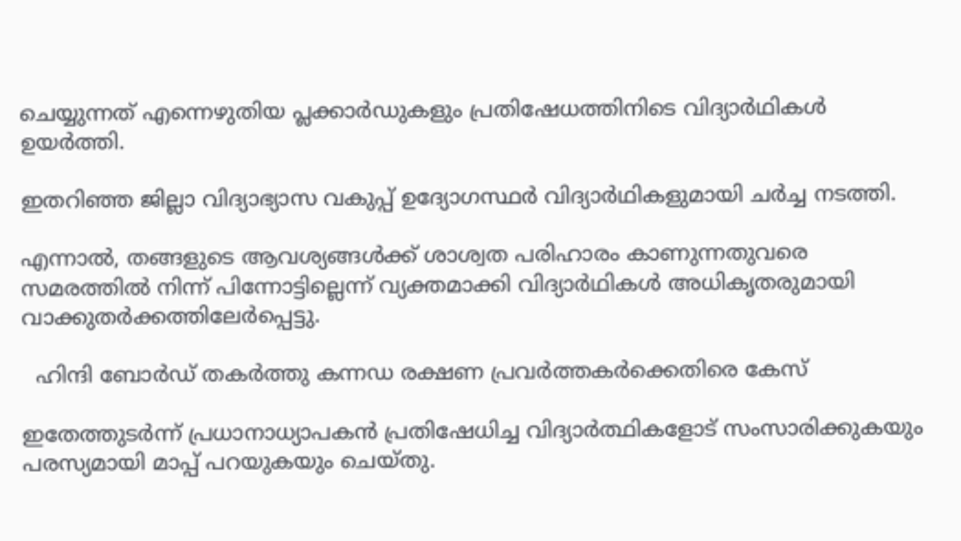ചെയ്യുന്നത് എന്നെഴുതിയ പ്ലക്കാർഡുകളും പ്രതിഷേധത്തിനിടെ വിദ്യാർഥികൾ ഉയർത്തി.

ഇതറിഞ്ഞ ജില്ലാ വിദ്യാഭ്യാസ വകുപ്പ് ഉദ്യോഗസ്ഥർ വിദ്യാർഥികളുമായി ചർച്ച നടത്തി.

എന്നാൽ, തങ്ങളുടെ ആവശ്യങ്ങൾക്ക് ശാശ്വത പരിഹാരം കാണുന്നതുവരെ സമരത്തിൽ നിന്ന് പിന്നോട്ടില്ലെന്ന് വ്യക്തമാക്കി വിദ്യാർഥികൾ അധികൃതരുമായി വാക്കുതർക്കത്തിലേർപ്പെട്ടു.

  ഹിന്ദി ബോര്‍ഡ് തകര്‍ത്തു കന്നഡ രക്ഷണ പ്രവര്‍ത്തകര്‍ക്കെതിരെ കേസ്

ഇതേത്തുടർന്ന് പ്രധാനാധ്യാപകൻ പ്രതിഷേധിച്ച വിദ്യാർത്ഥികളോട് സംസാരിക്കുകയും പരസ്യമായി മാപ്പ് പറയുകയും ചെയ്തു.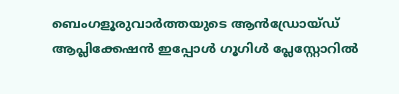ബെംഗളൂരുവാർത്തയുടെ ആൻഡ്രോയ്ഡ് ആപ്ലിക്കേഷൻ ഇപ്പോൾ ഗൂഗിൾ പ്ലേസ്റ്റോറിൽ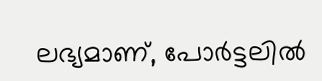ലഭ്യമാണ്, പോർട്ടലിൽ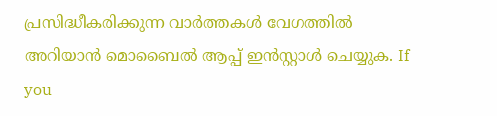പ്രസിദ്ധീകരിക്കുന്ന വാർത്തകൾ വേഗത്തിൽ അറിയാൻ മൊബൈൽ ആപ്പ് ഇൻസ്റ്റാൾ ചെയ്യുക. If you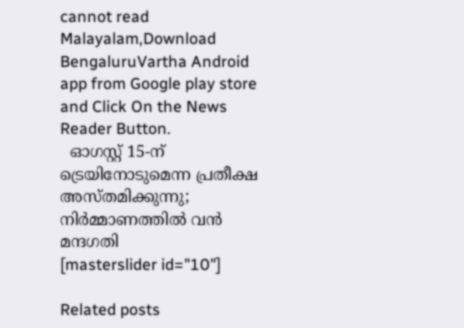cannot read Malayalam,Download BengaluruVartha Android app from Google play store and Click On the News Reader Button.
  ഓഗസ്റ്റ് 15-ന് ട്രെയിനോടുമെന്ന പ്രതീക്ഷ അസ്തമിക്കുന്നു; നിർമ്മാണത്തിൽ വൻ മന്ദഗതി
[masterslider id="10"]

Related posts